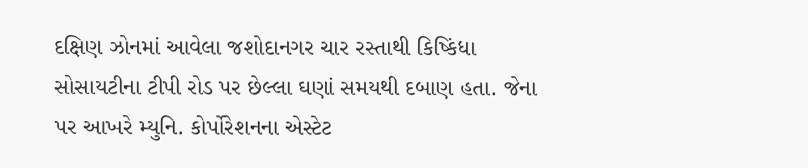દક્ષિણ ઝોનમાં આવેલા જશોદાનગર ચાર રસ્તાથી કિષ્કિંધા સોસાયટીના ટીપી રોડ પર છેલ્લા ઘણાં સમયથી દબાણ હતા. જેના પર આખરે મ્યુનિ. કોર્પોરેશનના એસ્ટેટ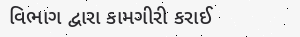વિભાગ દ્વારા કામગીરી કરાઈ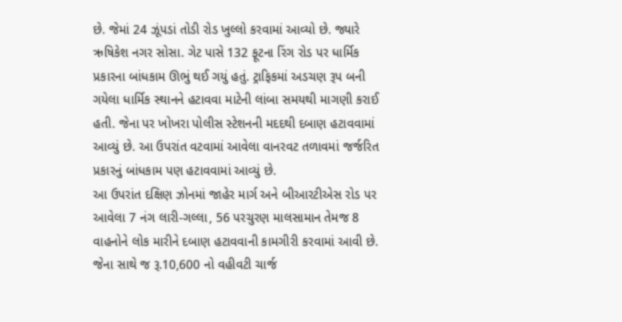છે. જેમાં 24 ઝૂંપડાં તોડી રોડ ખુલ્લો કરવામાં આવ્યો છે. જ્યારે ઋષિકેશ નગર સોસા. ગેટ પાસે 132 ફૂટના રિંગ રોડ પર ધાર્મિક પ્રકારના બાંધકામ ઊભું થઈ ગયું હતું. ટ્રાફિકમાં અડચણ રૂપ બની ગયેલા ધાર્મિક સ્થાનને હટાવવા માટેની લાંબા સમયથી માગણી કરાઈ હતી. જેના પર ખોખરા પોલીસ સ્ટેશનની મદદથી દબાણ હટાવવામાં આવ્યું છે. આ ઉપરાંત વટવામાં આવેલા વાનરવટ તળાવમાં જર્જરિત પ્રકારનું બાંધકામ પણ હટાવવામાં આવ્યું છે.
આ ઉપરાંત દક્ષિણ ઝોનમાં જાહેર માર્ગ અને બીઆરટીએસ રોડ પર આવેલા 7 નંગ લારી-ગલ્લા, 56 પરચુરણ માલસામાન તેમજ 8 વાહનોને લોક મારીને દબાણ હટાવવાની કામગીરી કરવામાં આવી છે. જેના સાથે જ રૂ.10,600 નો વહીવટી ચાર્જ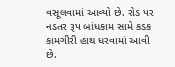વસૂલવામાં આવ્યો છે. રોડ પર નડતર રૂપ બાંધકામ સામે કડક કામગીરી હાથ ધરવામાં આવી છે.